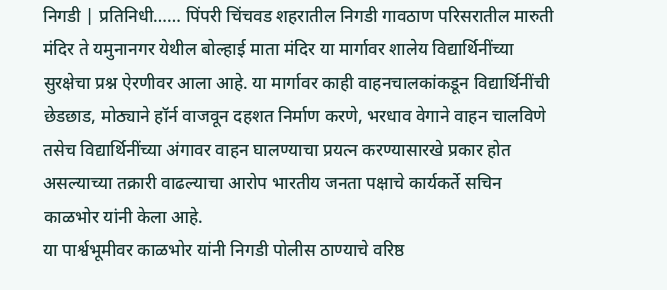निगडी | प्रतिनिधी…… पिंपरी चिंचवड शहरातील निगडी गावठाण परिसरातील मारुती मंदिर ते यमुनानगर येथील बोल्हाई माता मंदिर या मार्गावर शालेय विद्यार्थिनींच्या सुरक्षेचा प्रश्न ऐरणीवर आला आहे. या मार्गावर काही वाहनचालकांकडून विद्यार्थिनींची छेडछाड, मोठ्याने हॉर्न वाजवून दहशत निर्माण करणे, भरधाव वेगाने वाहन चालविणे तसेच विद्यार्थिनींच्या अंगावर वाहन घालण्याचा प्रयत्न करण्यासारखे प्रकार होत असल्याच्या तक्रारी वाढल्याचा आरोप भारतीय जनता पक्षाचे कार्यकर्ते सचिन काळभोर यांनी केला आहे.
या पार्श्वभूमीवर काळभोर यांनी निगडी पोलीस ठाण्याचे वरिष्ठ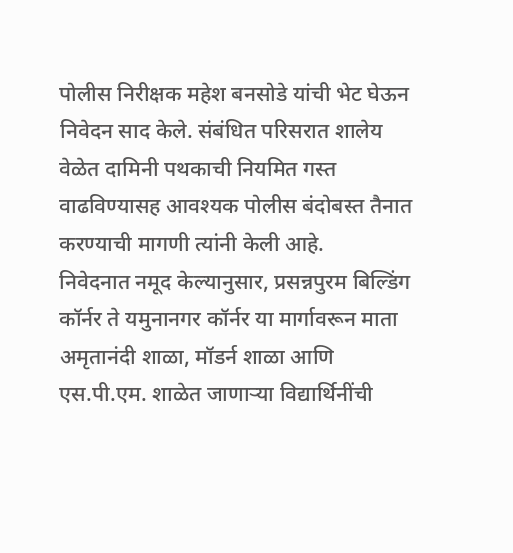पोलीस निरीक्षक महेश बनसोडे यांची भेट घेऊन निवेदन साद केले. संबंधित परिसरात शालेय वेळेत दामिनी पथकाची नियमित गस्त वाढविण्यासह आवश्यक पोलीस बंदोबस्त तैनात करण्याची मागणी त्यांनी केली आहे.
निवेदनात नमूद केल्यानुसार, प्रसन्नपुरम बिल्डिंग कॉर्नर ते यमुनानगर कॉर्नर या मार्गावरून माता अमृतानंदी शाळा, मॉडर्न शाळा आणि एस.पी.एम. शाळेत जाणाऱ्या विद्यार्थिनींची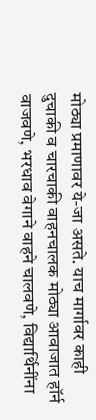मोठ्या प्रमाणावर ये-जा असते. याच मार्गावर काही दुचाकी व चारचाकी वाहनचालक मोठ्या आवाजात हॉर्न वाजवणे, भरधाव वेगाने वाहने चालवणे, विद्यार्थिनींना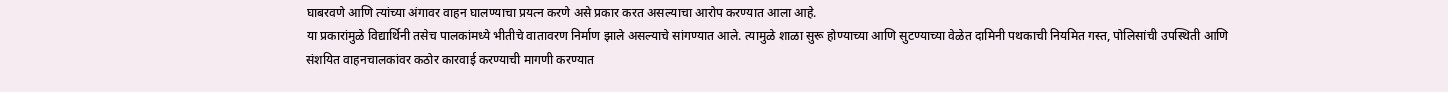घाबरवणे आणि त्यांच्या अंगावर वाहन घालण्याचा प्रयत्न करणे असे प्रकार करत असल्याचा आरोप करण्यात आला आहे.
या प्रकारांमुळे विद्यार्थिनी तसेच पालकांमध्ये भीतीचे वातावरण निर्माण झाले असल्याचे सांगण्यात आले. त्यामुळे शाळा सुरू होण्याच्या आणि सुटण्याच्या वेळेत दामिनी पथकाची नियमित गस्त, पोलिसांची उपस्थिती आणि संशयित वाहनचालकांवर कठोर कारवाई करण्याची मागणी करण्यात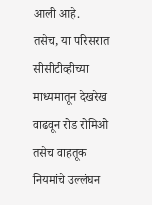आली आहे.
तसेच, या परिसरात सीसीटीव्हीच्या माध्यमातून देखरेख वाढवून रोड रोमिओ तसेच वाहतूक नियमांचे उल्लंघन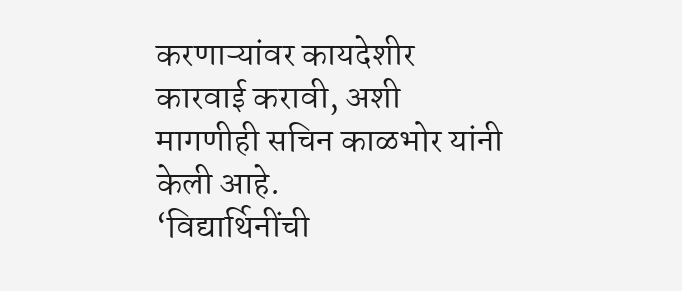करणाऱ्यांवर कायदेशीर कारवाई करावी, अशी मागणीही सचिन काळभोर यांनी केली आहे.
‘विद्यार्थिनींची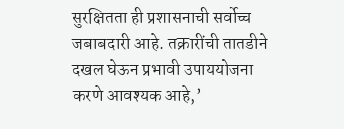सुरक्षितता ही प्रशासनाची सर्वोच्च जबाबदारी आहे. तक्रारींची तातडीने दखल घेऊन प्रभावी उपाययोजना करणे आवश्यक आहे,’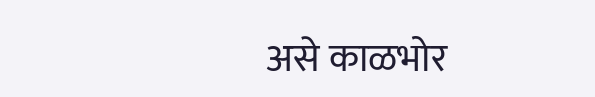असे काळभोर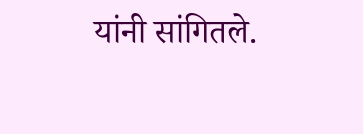यांनी सांगितले.